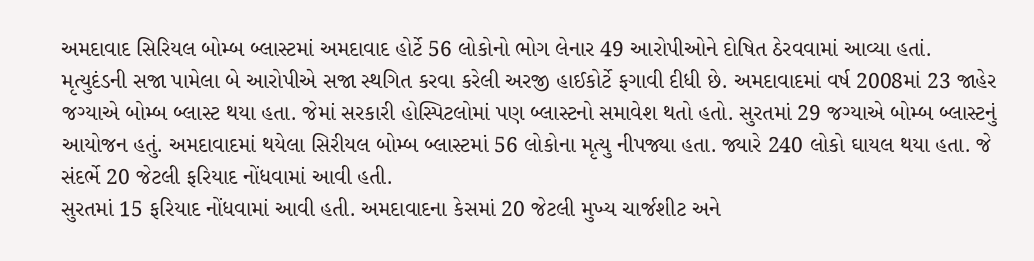અમદાવાદ સિરિયલ બોમ્બ બ્લાસ્ટમાં અમદાવાદ હોર્ટે 56 લોકોનો ભોગ લેનાર 49 આરોપીઓને દોષિત ઠેરવવામાં આવ્યા હતાં. મૃત્યુદંડની સજા પામેલા બે આરોપીએ સજા સ્થગિત કરવા કરેલી અરજી હાઈકોર્ટે ફગાવી દીધી છે. અમદાવાદમાં વર્ષ 2008માં 23 જાહેર જગ્યાએ બોમ્બ બ્લાસ્ટ થયા હતા. જેમાં સરકારી હોસ્પિટલોમાં પણ બ્લાસ્ટનો સમાવેશ થતો હતો. સુરતમાં 29 જગ્યાએ બોમ્બ બ્લાસ્ટનું આયોજન હતું. અમદાવાદમાં થયેલા સિરીયલ બોમ્બ બ્લાસ્ટમાં 56 લોકોના મૃત્યુ નીપજ્યા હતા. જ્યારે 240 લોકો ઘાયલ થયા હતા. જે સંદર્ભે 20 જેટલી ફરિયાદ નોંધવામાં આવી હતી.
સુરતમાં 15 ફરિયાદ નોંધવામાં આવી હતી. અમદાવાદના કેસમાં 20 જેટલી મુખ્ય ચાર્જશીટ અને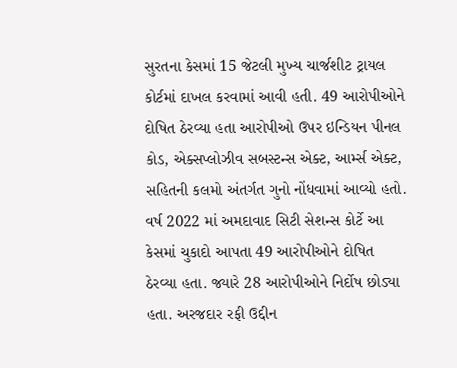સુરતના કેસમાં 15 જેટલી મુખ્ય ચાર્જશીટ ટ્રાયલ કોર્ટમાં દાખલ કરવામાં આવી હતી. 49 આરોપીઓને દોષિત ઠેરવ્યા હતા આરોપીઓ ઉપર ઇન્ડિયન પીનલ કોડ, એક્સપ્લોઝીવ સબસ્ટન્સ એક્ટ, આર્મ્સ એક્ટ, સહિતની કલમો અંતર્ગત ગુનો નોંધવામાં આવ્યો હતો. વર્ષ 2022 માં અમદાવાદ સિટી સેશન્સ કોર્ટે આ કેસમાં ચુકાદો આપતા 49 આરોપીઓને દોષિત ઠેરવ્યા હતા. જ્યારે 28 આરોપીઓને નિર્દોષ છોડ્યા હતા. અરજદાર રફી ઉદ્દીન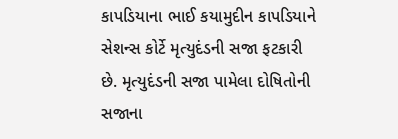કાપડિયાના ભાઈ કયામુદીન કાપડિયાને સેશન્સ કોર્ટે મૃત્યુદંડની સજા ફટકારી છે. મૃત્યુદંડની સજા પામેલા દોષિતોની સજાના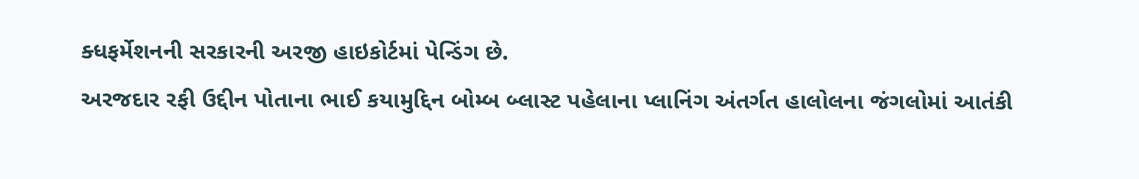ક્ધફર્મેશનની સરકારની અરજી હાઇકોર્ટમાં પેન્ડિંગ છે.
અરજદાર રફી ઉદ્દીન પોતાના ભાઈ કયામુદ્દિન બોમ્બ બ્લાસ્ટ પહેલાના પ્લાનિંગ અંતર્ગત હાલોલના જંગલોમાં આતંકી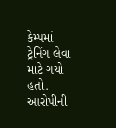કેમ્પમાં ટ્રેનિંગ લેવા માટે ગયો હતો. આરોપીની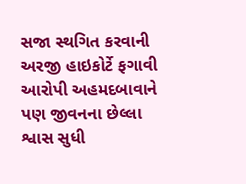સજા સ્થગિત કરવાની અરજી હાઇકોર્ટે ફગાવી આરોપી અહમદબાવાને પણ જીવનના છેલ્લા શ્વાસ સુધી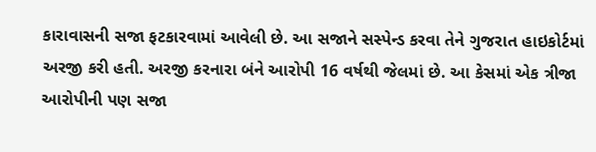કારાવાસની સજા ફટકારવામાં આવેલી છે. આ સજાને સસ્પેન્ડ કરવા તેને ગુજરાત હાઇકોર્ટમાં અરજી કરી હતી. અરજી કરનારા બંને આરોપી 16 વર્ષથી જેલમાં છે. આ કેસમાં એક ત્રીજા આરોપીની પણ સજા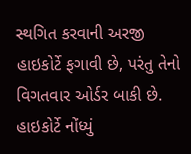સ્થગિત કરવાની અરજી હાઇકોર્ટે ફગાવી છે, પરંતુ તેનો વિગતવાર ઓર્ડર બાકી છે. હાઇકોર્ટે નોંધ્યું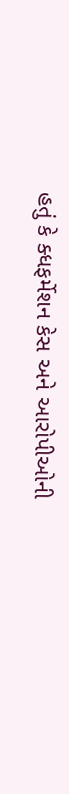હતું કે ક્ધફર્મેશન કેસ અને આરોપીઓની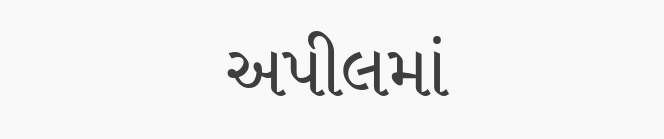અપીલમાં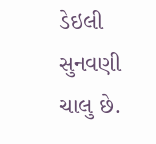ડેઇલી સુનવણી ચાલુ છે.